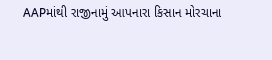AAPમાંથી રાજીનામું આપનારા કિસાન મોરચાના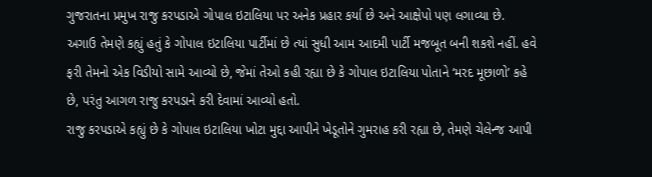ગુજરાતના પ્રમુખ રાજુ કરપડાએ ગોપાલ ઇટાલિયા પર અનેક પ્રહાર કર્યા છે અને આક્ષેપો પણ લગાવ્યા છે. અગાઉ તેમણે કહ્યું હતું કે ગોપાલ ઇટાલિયા પાર્ટીમાં છે ત્યાં સુધી આમ આદમી પાર્ટી મજબૂત બની શકશે નહીં. હવે ફરી તેમનો એક વિડીયો સામે આવ્યો છે, જેમાં તેઓ કહી રહ્યા છે કે ગોપાલ ઇટાલિયા પોતાને ‘મરદ મૂછાળો’ કહે છે, પરંતુ આગળ રાજુ કરપડાને કરી દેવામાં આવ્યો હતો.
રાજુ કરપડાએ કહ્યું છે કે ગોપાલ ઇટાલિયા ખોટા મુદ્દા આપીને ખેડૂતોને ગુમરાહ કરી રહ્યા છે, તેમણે ચેલેન્જ આપી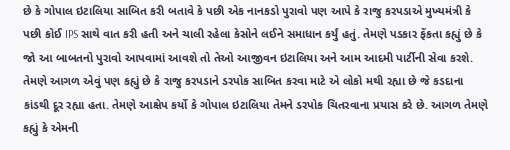છે કે ગોપાલ ઇટાલિયા સાબિત કરી બતાવે કે પછી એક નાનકડો પુરાવો પણ આપે કે રાજુ કરપડાએ મુખ્યમંત્રી કે પછી કોઈ IPS સાથે વાત કરી હતી અને ચાલી રહેલા કેસોને લઈને સમાધાન કર્યું હતું. તેમણે પડકાર ફેંકતા કહ્યું છે કે જો આ બાબતનો પુરાવો આપવામાં આવશે તો તેઓ આજીવન ઇટાલિયા અને આમ આદમી પાર્ટીની સેવા કરશે.
તેમણે આગળ એવું પણ કહ્યું છે કે રાજુ કરપડાને ડરપોક સાબિત કરવા માટે એ લોકો મથી રહ્યા છે જે કડદાના કાંડથી દૂર રહ્યા હતા. તેમણે આક્ષેપ કર્યો કે ગોપાલ ઇટાલિયા તેમને ડરપોક ચિતરવાના પ્રયાસ કરે છે. આગળ તેમણે કહ્યું કે એમની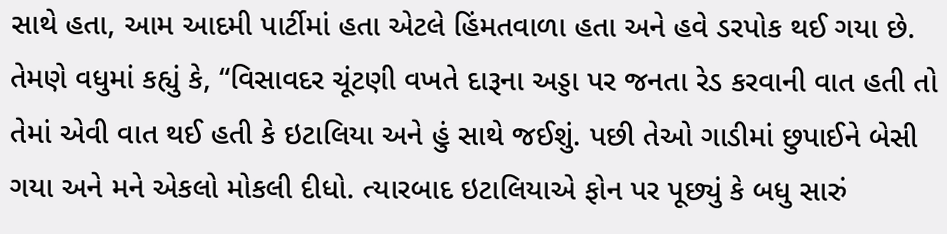સાથે હતા, આમ આદમી પાર્ટીમાં હતા એટલે હિંમતવાળા હતા અને હવે ડરપોક થઈ ગયા છે.
તેમણે વધુમાં કહ્યું કે, “વિસાવદર ચૂંટણી વખતે દારૂના અડ્ડા પર જનતા રેડ કરવાની વાત હતી તો તેમાં એવી વાત થઈ હતી કે ઇટાલિયા અને હું સાથે જઈશું. પછી તેઓ ગાડીમાં છુપાઈને બેસી ગયા અને મને એકલો મોકલી દીધો. ત્યારબાદ ઇટાલિયાએ ફોન પર પૂછ્યું કે બધુ સારું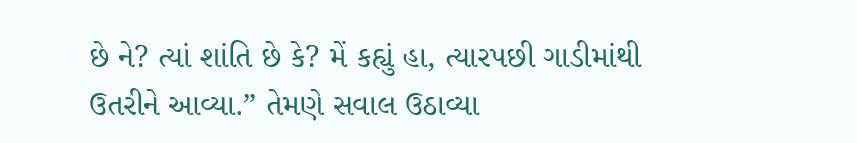છે ને? ત્યાં શાંતિ છે કે? મેં કહ્યું હા, ત્યારપછી ગાડીમાંથી ઉતરીને આવ્યા.” તેમણે સવાલ ઉઠાવ્યા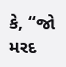કે, “જો મરદ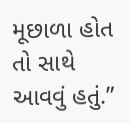મૂછાળા હોત તો સાથે આવવું હતું.”